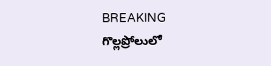BREAKING
గొల్లప్రోలులో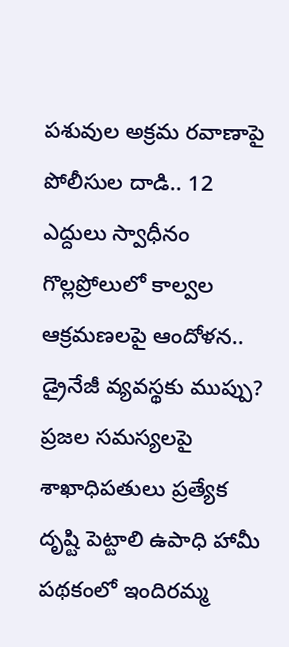పశువుల అక్రమ రవాణాపై పోలీసుల దాడి.. 12 ఎద్దులు స్వాధీనం గొల్లప్రోలులో కాల్వల ఆక్రమణలపై ఆందోళన.. డ్రైనేజీ వ్యవస్థకు ముప్పు? ప్రజల సమస్యలపై శాఖాధిపతులు ప్రత్యేక దృష్టి పెట్టాలి ఉపాధి హామీ పథకంలో ఇందిరమ్మ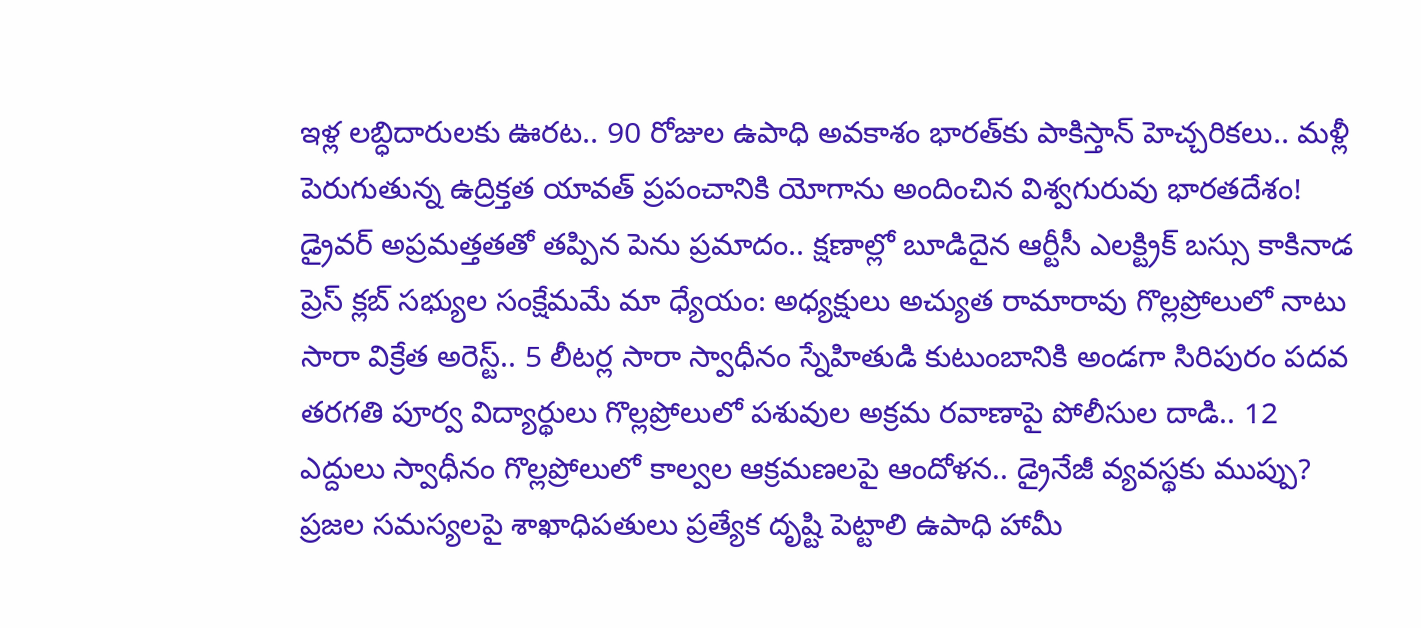ఇళ్ల లబ్ధిదారులకు ఊరట.. 90 రోజుల ఉపాధి అవకాశం భారత్‌కు పాకిస్తాన్ హెచ్చరికలు.. మళ్లీ పెరుగుతున్న ఉద్రిక్తత యావత్ ప్రపంచానికి యోగాను అందించిన విశ్వగురువు భారతదేశం! డ్రైవర్ అప్రమత్తతతో తప్పిన పెను ప్రమాదం.. క్షణాల్లో బూడిదైన ఆర్టీసీ ఎలక్ట్రిక్ బస్సు కాకినాడ ప్రెస్ క్లబ్ సభ్యుల సంక్షేమమే మా ధ్యేయం: అధ్యక్షులు అచ్యుత రామారావు గొల్లప్రోలులో నాటు సారా విక్రేత అరెస్ట్.. 5 లీటర్ల సారా స్వాధీనం స్నేహితుడి కుటుంబానికి అండగా సిరిపురం పదవ తరగతి పూర్వ విద్యార్థులు గొల్లప్రోలులో పశువుల అక్రమ రవాణాపై పోలీసుల దాడి.. 12 ఎద్దులు స్వాధీనం గొల్లప్రోలులో కాల్వల ఆక్రమణలపై ఆందోళన.. డ్రైనేజీ వ్యవస్థకు ముప్పు? ప్రజల సమస్యలపై శాఖాధిపతులు ప్రత్యేక దృష్టి పెట్టాలి ఉపాధి హామీ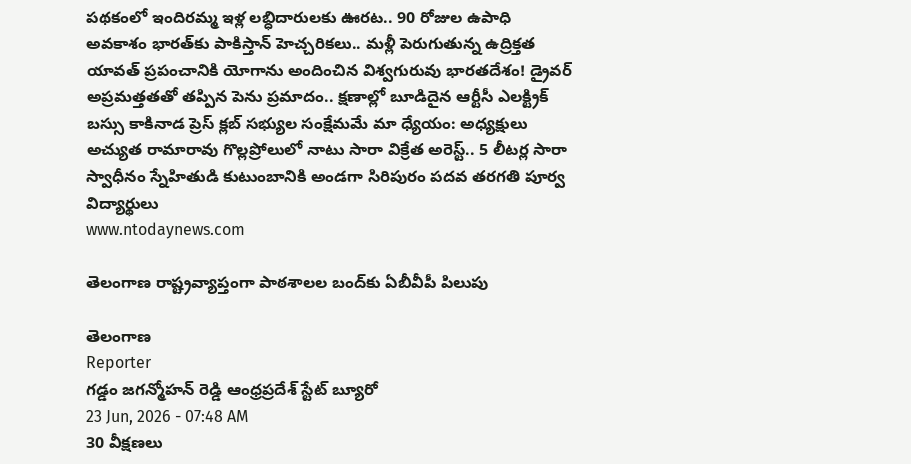పథకంలో ఇందిరమ్మ ఇళ్ల లబ్ధిదారులకు ఊరట.. 90 రోజుల ఉపాధి అవకాశం భారత్‌కు పాకిస్తాన్ హెచ్చరికలు.. మళ్లీ పెరుగుతున్న ఉద్రిక్తత యావత్ ప్రపంచానికి యోగాను అందించిన విశ్వగురువు భారతదేశం! డ్రైవర్ అప్రమత్తతతో తప్పిన పెను ప్రమాదం.. క్షణాల్లో బూడిదైన ఆర్టీసీ ఎలక్ట్రిక్ బస్సు కాకినాడ ప్రెస్ క్లబ్ సభ్యుల సంక్షేమమే మా ధ్యేయం: అధ్యక్షులు అచ్యుత రామారావు గొల్లప్రోలులో నాటు సారా విక్రేత అరెస్ట్.. 5 లీటర్ల సారా స్వాధీనం స్నేహితుడి కుటుంబానికి అండగా సిరిపురం పదవ తరగతి పూర్వ విద్యార్థులు
www.ntodaynews.com

తెలంగాణ రాష్ట్రవ్యాప్తంగా పాఠశాలల బంద్‌కు ఏబీవీపీ పిలుపు

తెలంగాణ
Reporter
గడ్డం జగన్మోహన్ రెడ్డి ఆంధ్రప్రదేశ్ స్టేట్ బ్యూరో
23 Jun, 2026 - 07:48 AM
30 వీక్షణలు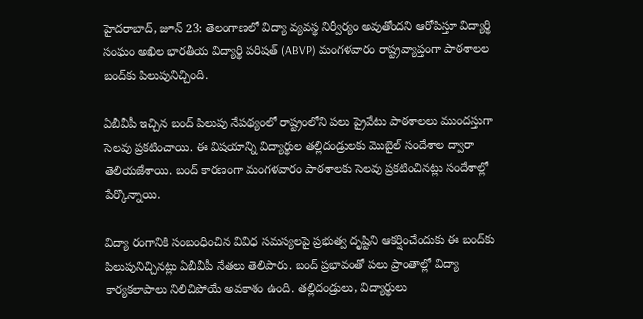హైదరాబాద్, జూన్ 23: తెలంగాణలో విద్యా వ్యవస్థ నిర్వీర్యం అవుతోందని ఆరోపిస్తూ విద్యార్థి సంఘం అఖిల భారతీయ విద్యార్థి పరిషత్ (ABVP) మంగళవారం రాష్ట్రవ్యాప్తంగా పాఠశాలల బంద్‌కు పిలుపునిచ్చింది.

ఏబీవీపీ ఇచ్చిన బంద్‌ పిలుపు నేపథ్యంలో రాష్ట్రంలోని పలు ప్రైవేటు పాఠశాలలు ముందస్తుగా సెలవు ప్రకటించాయి. ఈ విషయాన్ని విద్యార్థుల తల్లిదండ్రులకు మొబైల్ సందేశాల ద్వారా తెలియజేశాయి. బంద్ కారణంగా మంగళవారం పాఠశాలకు సెలవు ప్రకటించినట్లు సందేశాల్లో పేర్కొన్నాయి.

విద్యా రంగానికి సంబంధించిన వివిధ సమస్యలపై ప్రభుత్వ దృష్టిని ఆకర్షించేందుకు ఈ బంద్‌కు పిలుపునిచ్చినట్లు ఏబీవీపీ నేతలు తెలిపారు. బంద్ ప్రభావంతో పలు ప్రాంతాల్లో విద్యా కార్యకలాపాలు నిలిచిపోయే అవకాశం ఉంది. తల్లిదండ్రులు, విద్యార్థులు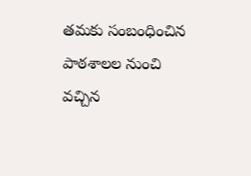తమకు సంబంధించిన పాఠశాలల నుంచి వచ్చిన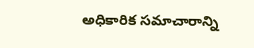అధికారిక సమాచారాన్ని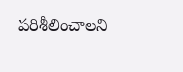పరిశీలించాలని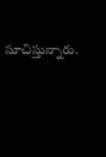సూచిస్తున్నారు.